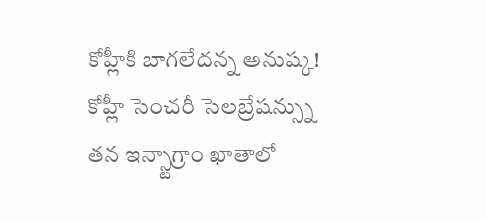కోహ్లీకి బాగలేదన్న అనుష్క!
కోహ్లీ సెంచరీ సెలబ్రేషన్స్ను తన ఇన్స్టాగ్రాం ఖాతాలో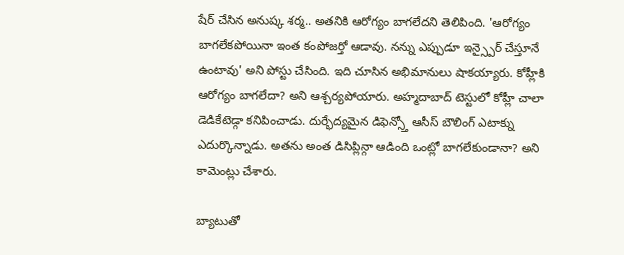షేర్ చేసిన అనుష్క శర్మ.. అతనికి ఆరోగ్యం బాగలేదని తెలిపింది. 'ఆరోగ్యం బాగలేకపోయినా ఇంత కంపోజర్తో ఆడావు. నన్ను ఎప్పుడూ ఇన్స్పైర్ చేస్తూనే ఉంటావు' అని పోస్టు చేసింది. ఇది చూసిన అభిమానులు షాకయ్యారు. కోహ్లీకి ఆరోగ్యం బాగలేదా? అని ఆశ్చర్యపోయారు. అహ్మదాబాద్ టెస్టులో కోహ్లీ చాలా డెడికేటెడ్గా కనిపించాడు. దుర్భేద్యమైన డిఫెన్స్తో ఆసీస్ బౌలింగ్ ఎటాక్ను ఎదుర్కొన్నాడు. అతను అంత డిసిప్లిన్గా ఆడింది ఒంట్లో బాగలేకుండానా? అని కామెంట్లు చేశారు.

బ్యాటుతో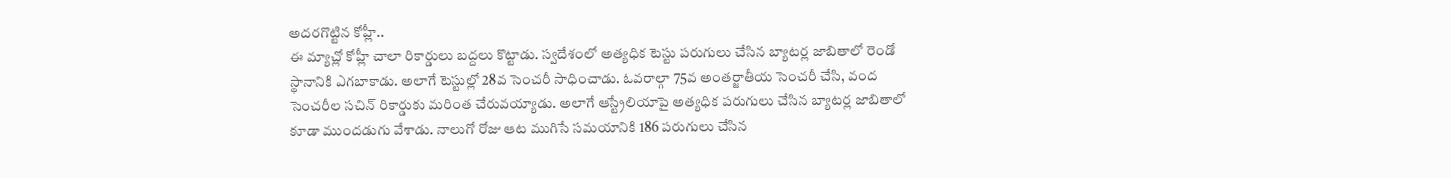అదరగొట్టిన కోహ్లీ..
ఈ మ్యాచ్లో కోహ్లీ చాలా రికార్డులు బద్దలు కొట్టాడు. స్వదేశంలో అత్యధిక టెస్టు పరుగులు చేసిన బ్యాటర్ల జాబితాలో రెండో స్థానానికి ఎగబాకాడు. అలాగే టెస్టుల్లో 28వ సెంచరీ సాధించాడు. ఓవరాల్గా 75వ అంతర్జాతీయ సెంచరీ చేసి, వంద సెంచరీల సచిన్ రికార్డుకు మరింత చేరువయ్యాడు. అలాగే ఆస్ట్రేలియాపై అత్యధిక పరుగులు చేసిన బ్యాటర్ల జాబితాలో కూడా ముందడుగు వేశాడు. నాలుగో రోజు ఆట ముగిసే సమయానికి 186 పరుగులు చేసిన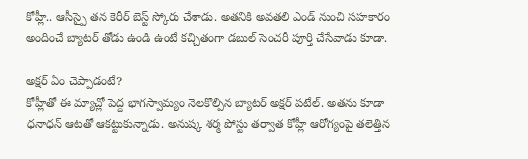కోహ్లీ.. ఆసీస్పై తన కెరీర్ బెస్ట్ స్కోరు చేశాడు. అతనికి అవతలి ఎండ్ నుంచి సహకారం అందించే బ్యాటర్ తోడు ఉండి ఉంటే కచ్చితంగా డబుల్ సెంచరీ పూర్తి చేసేవాడు కూడా.

అక్షర్ ఏం చెప్పాడంటే?
కోహ్లీతో ఈ మ్యాచ్లో పెద్ద భాగస్వామ్యం నెలకొల్పిన బ్యాటర్ అక్షర్ పటేల్. అతను కూడా ధనాధన్ ఆటతో ఆకట్టుకున్నాడు. అనుష్క శర్మ పోస్టు తర్వాత కోహ్లీ ఆరోగ్యంపై తలెత్తిన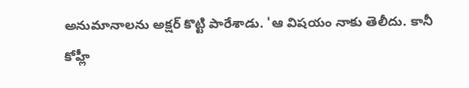అనుమానాలను అక్షర్ కొట్టి పారేశాడు. 'ఆ విషయం నాకు తెలీదు. కానీ కోహ్లీ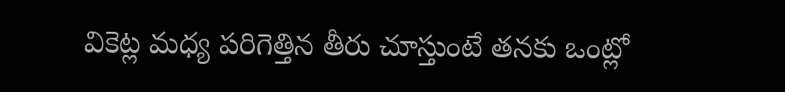వికెట్ల మధ్య పరిగెత్తిన తీరు చూస్తుంటే తనకు ఒంట్లో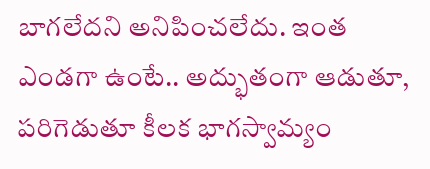బాగలేదని అనిపించలేదు. ఇంత ఎండగా ఉంటే.. అద్భుతంగా ఆడుతూ, పరిగెడుతూ కీలక భాగస్వామ్యం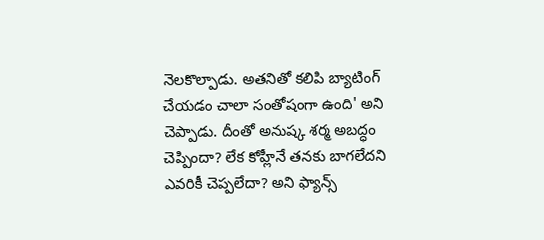నెలకొల్పాడు. అతనితో కలిపి బ్యాటింగ్ చేయడం చాలా సంతోషంగా ఉంది' అని చెప్పాడు. దీంతో అనుష్క శర్మ అబద్ధం చెప్పిందా? లేక కోహ్లీనే తనకు బాగలేదని ఎవరికీ చెప్పలేదా? అని ఫ్యాన్స్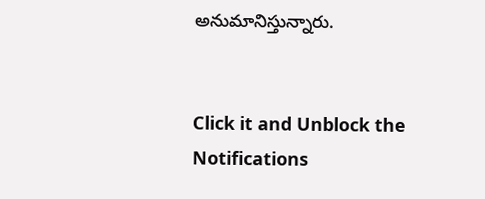అనుమానిస్తున్నారు.


Click it and Unblock the Notifications